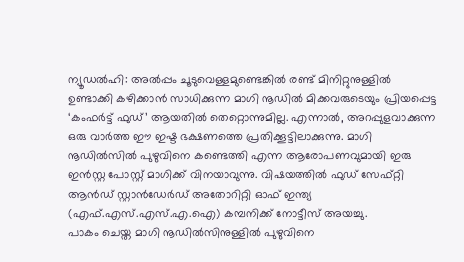ന്യൂഡൽഹി: അൽപ്പം ചൂടുവെള്ളമുണ്ടെങ്കിൽ രണ്ട് മിനിറ്റുനുള്ളിൽ ഉണ്ടാക്കി കഴിക്കാൻ സാധിക്കുന്ന മാഗി നൂഡിൽ മിക്കവരുടെയും പ്രിയപ്പെട്ട ‘കംഫർട്ട് ഫുഡ്’ ആയതിൽ തെറ്റൊന്നുമില്ല. എന്നാൽ, അറപ്പുളവാക്കുന്ന ഒരു വാർത്ത ഈ ഇഷ്ട ഭക്ഷണത്തെ പ്രതിക്കൂട്ടിലാക്കുന്നു. മാഗി നൂഡിൽസിൽ പുഴുവിനെ കണ്ടെത്തി എന്ന ആരോപണവുമായി ഇരു ഇൻസ്റ്റ പോസ്റ്റ് മാഗിക്ക് വിനയാവുന്നു. വിഷയത്തിൽ ഫുഡ് സേഫ്റ്റി ആൻഡ് സ്റ്റാൻഡേർഡ് അതോറിറ്റി ഓഫ് ഇന്ത്യ (എഫ്.എസ്.എസ്.എ.ഐ) കമ്പനിക്ക് നോട്ടീസ് അയച്ചു.
പാകം ചെയ്ത മാഗി നൂഡിൽസിനുള്ളിൽ പുഴുവിനെ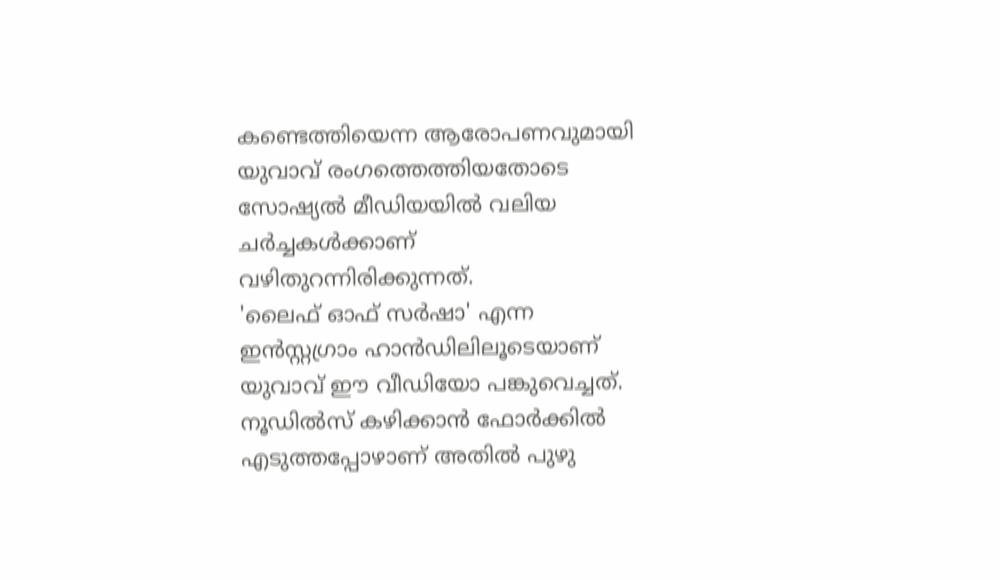കണ്ടെത്തിയെന്ന ആരോപണവുമായി യുവാവ് രംഗത്തെത്തിയതോടെ സോഷ്യൽ മീഡിയയിൽ വലിയ ചർച്ചകൾക്കാണ് വഴിതുറന്നിരിക്കുന്നത്.
'ലൈഫ് ഓഫ് സർഷാ' എന്ന ഇൻസ്റ്റഗ്രാം ഹാൻഡിലിലൂടെയാണ് യുവാവ് ഈ വീഡിയോ പങ്കുവെച്ചത്. നൂഡിൽസ് കഴിക്കാൻ ഫോർക്കിൽ എടുത്തപ്പോഴാണ് അതിൽ പുഴു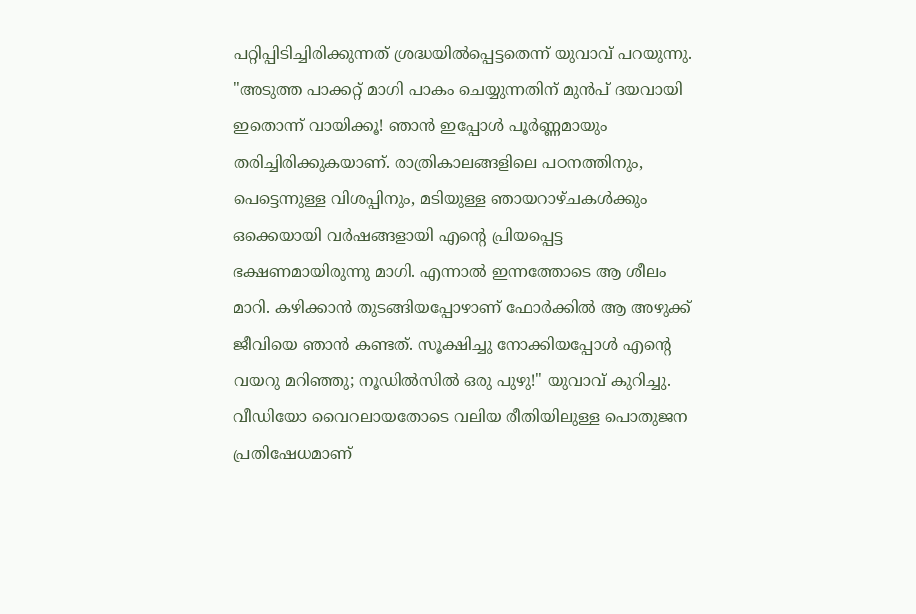പറ്റിപ്പിടിച്ചിരിക്കുന്നത് ശ്രദ്ധയിൽപ്പെട്ടതെന്ന് യുവാവ് പറയുന്നു. "അടുത്ത പാക്കറ്റ് മാഗി പാകം ചെയ്യുന്നതിന് മുൻപ് ദയവായി ഇതൊന്ന് വായിക്കൂ! ഞാൻ ഇപ്പോൾ പൂർണ്ണമായും തരിച്ചിരിക്കുകയാണ്. രാത്രികാലങ്ങളിലെ പഠനത്തിനും, പെട്ടെന്നുള്ള വിശപ്പിനും, മടിയുള്ള ഞായറാഴ്ചകൾക്കും ഒക്കെയായി വർഷങ്ങളായി എന്റെ പ്രിയപ്പെട്ട ഭക്ഷണമായിരുന്നു മാഗി. എന്നാൽ ഇന്നത്തോടെ ആ ശീലം മാറി. കഴിക്കാൻ തുടങ്ങിയപ്പോഴാണ് ഫോർക്കിൽ ആ അഴുക്ക് ജീവിയെ ഞാൻ കണ്ടത്. സൂക്ഷിച്ചു നോക്കിയപ്പോൾ എന്റെ വയറു മറിഞ്ഞു; നൂഡിൽസിൽ ഒരു പുഴു!" യുവാവ് കുറിച്ചു.
വീഡിയോ വൈറലായതോടെ വലിയ രീതിയിലുള്ള പൊതുജന പ്രതിഷേധമാണ്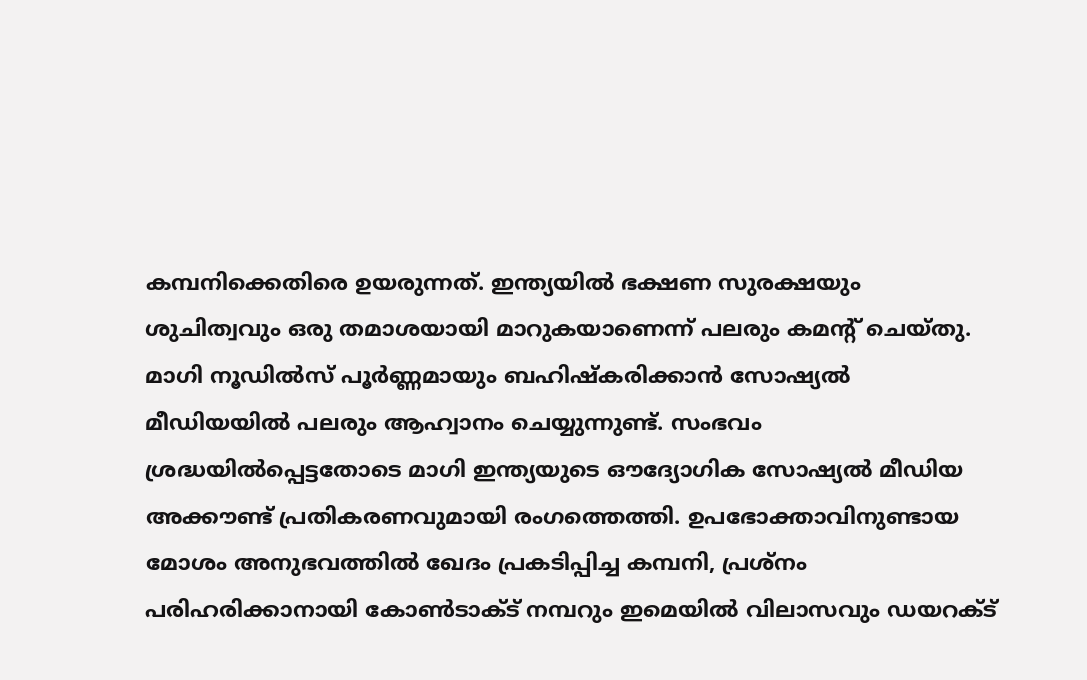കമ്പനിക്കെതിരെ ഉയരുന്നത്. ഇന്ത്യയിൽ ഭക്ഷണ സുരക്ഷയും ശുചിത്വവും ഒരു തമാശയായി മാറുകയാണെന്ന് പലരും കമന്റ് ചെയ്തു. മാഗി നൂഡിൽസ് പൂർണ്ണമായും ബഹിഷ്കരിക്കാൻ സോഷ്യൽ മീഡിയയിൽ പലരും ആഹ്വാനം ചെയ്യുന്നുണ്ട്. സംഭവം ശ്രദ്ധയിൽപ്പെട്ടതോടെ മാഗി ഇന്ത്യയുടെ ഔദ്യോഗിക സോഷ്യൽ മീഡിയ അക്കൗണ്ട് പ്രതികരണവുമായി രംഗത്തെത്തി. ഉപഭോക്താവിനുണ്ടായ മോശം അനുഭവത്തിൽ ഖേദം പ്രകടിപ്പിച്ച കമ്പനി, പ്രശ്നം പരിഹരിക്കാനായി കോൺടാക്ട് നമ്പറും ഇമെയിൽ വിലാസവും ഡയറക്ട്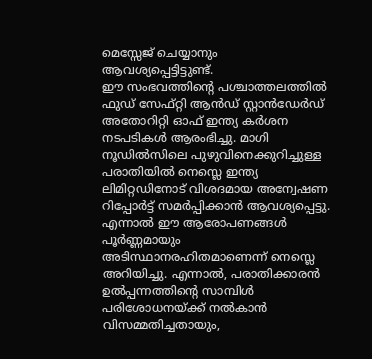മെസ്സേജ് ചെയ്യാനും ആവശ്യപ്പെട്ടിട്ടുണ്ട്.
ഈ സംഭവത്തിന്റെ പശ്ചാത്തലത്തിൽ ഫുഡ് സേഫ്റ്റി ആൻഡ് സ്റ്റാൻഡേർഡ് അതോറിറ്റി ഓഫ് ഇന്ത്യ കർശന നടപടികൾ ആരംഭിച്ചു. മാഗി നൂഡിൽസിലെ പുഴുവിനെക്കുറിച്ചുള്ള പരാതിയിൽ നെസ്ലെ ഇന്ത്യ ലിമിറ്റഡിനോട് വിശദമായ അന്വേഷണ റിപ്പോർട്ട് സമർപ്പിക്കാൻ ആവശ്യപ്പെട്ടു. എന്നാൽ ഈ ആരോപണങ്ങൾ പൂർണ്ണമായും അടിസ്ഥാനരഹിതമാണെന്ന് നെസ്ലെ അറിയിച്ചു. എന്നാൽ, പരാതിക്കാരൻ ഉൽപ്പന്നത്തിന്റെ സാമ്പിൾ പരിശോധനയ്ക്ക് നൽകാൻ വിസമ്മതിച്ചതായും,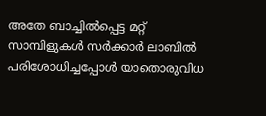അതേ ബാച്ചിൽപ്പെട്ട മറ്റ് സാമ്പിളുകൾ സർക്കാർ ലാബിൽ പരിശോധിച്ചപ്പോൾ യാതൊരുവിധ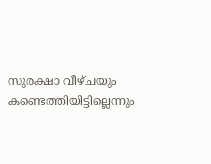സുരക്ഷാ വീഴ്ചയും കണ്ടെത്തിയിട്ടില്ലെന്നും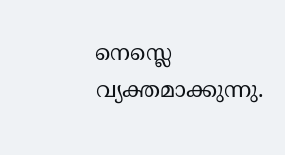നെസ്ലെ വ്യക്തമാക്കുന്നു.